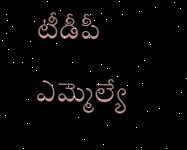టీడీపీ ఎమ్మెల్యే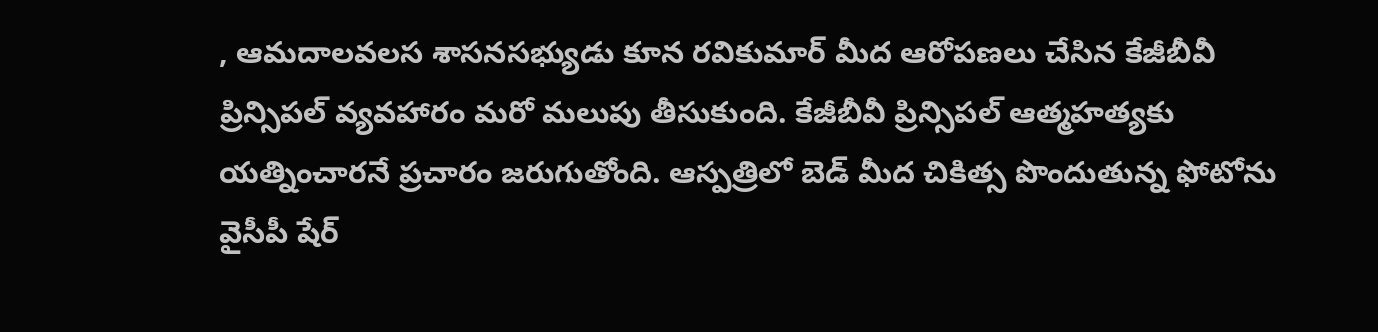, ఆమదాలవలస శాసనసభ్యుడు కూన రవికుమార్ మీద ఆరోపణలు చేసిన కేజీబీవీ ప్రిన్సిపల్ వ్యవహారం మరో మలుపు తీసుకుంది. కేజీబీవీ ప్రిన్సిపల్ ఆత్మహత్యకు యత్నించారనే ప్రచారం జరుగుతోంది. ఆస్పత్రిలో బెడ్ మీద చికిత్స పొందుతున్న ఫోటోను వైసీపీ షేర్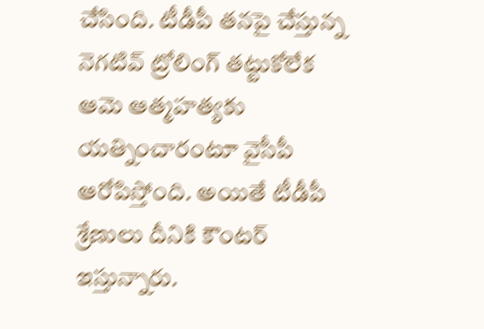చేసింది. టీడీపీ తనపై చేస్తున్న నెగటివ్ ట్రోలింగ్ తట్టుకోలేక ఆమె ఆత్మహత్యకు యత్నించారంటూ వైసీపీ ఆరోపిస్తోంది. అయితే టీడీపీ శ్రేణులు దీనికి కౌంటర్ ఇస్తున్నారు.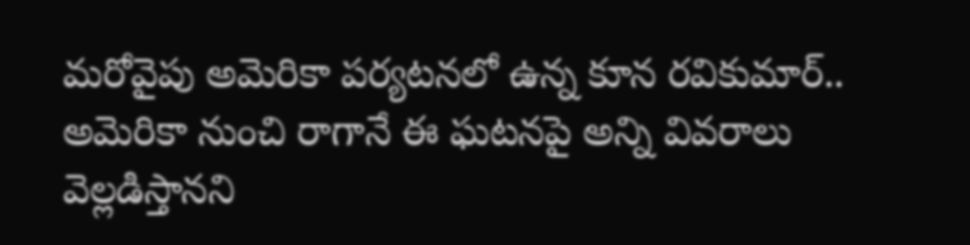మరోవైపు అమెరికా పర్యటనలో ఉన్న కూన రవికుమార్.. అమెరికా నుంచి రాగానే ఈ ఘటనపై అన్ని వివరాలు వెల్లడిస్తానని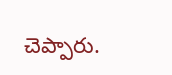చెప్పారు.